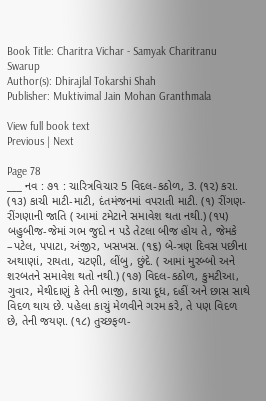Book Title: Charitra Vichar - Samyak Charitranu Swarup
Author(s): Dhirajlal Tokarshi Shah
Publisher: Muktivimal Jain Mohan Granthmala

View full book text
Previous | Next

Page 78
___ નવ : ૭૧ : ચારિત્રવિચાર 5 વિદલ-કઠોળ, 3. (૧૨) કરા. (૧૩) કાચી માટી-માટી, દંતમંજનમાં વપરાતી માટી. (૧) રીંગણ-રીંગણાની જાતિ ( આમાં ટમેટાને સમાવેશ થતા નથી.) (૧૫) બહુબીજ-જેમાં ગભ જુદો ન પડે તેટલા બીજ હોય તે, જેમકે –પટેલ, પપાટા, અંજીર, ખસખસ. (૧૬) બે-ત્રણ દિવસ પછીના અથાણાં, રાયતા, ચટણી, લીંબુ, છુંદે. ( આમાં મુરબ્બો અને શરબતને સમાવેશ થતો નથી.) (૧૭) વિદલ-કઠોળ, કુમટીઆ, ગુવાર, મેથીદાણું કે તેની ભાજી, કાચા દૂધ, દહીં અને છાસ સાથે વિદળ થાય છે. પહેલા કાચું મેળવીને ગરમ કરે, તે પણ વિદળ છે, તેની જયણ. (૧૮) તુચ્છફળ-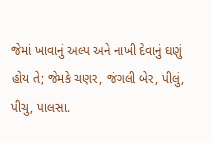જેમાં ખાવાનું અલ્પ અને નાખી દેવાનું ઘણું હોય તે; જેમકે ચણર, જંગલી બેર, પીલું, પીચુ, પાલસા.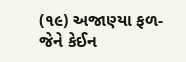(૧૯) અજાણ્યા ફળ-જેને કેઈન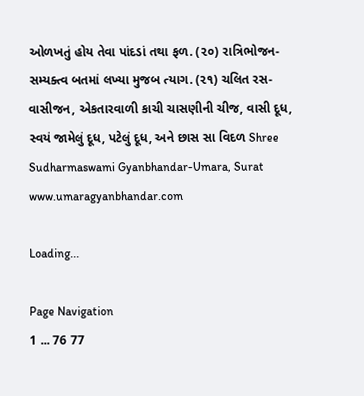ઓળખતું હોય તેવા પાંદડાં તથા ફળ. (૨૦) રાત્રિભોજન-સમ્યક્ત્વ બતમાં લખ્યા મુજબ ત્યાગ. (૨૧) ચલિત રસ-વાસીજન, એકતારવાળી કાચી ચાસણીની ચીજ, વાસી દૂધ, સ્વયં જામેલું દૂધ, પટેલું દૂધ, અને છાસ સા વિદળ Shree Sudharmaswami Gyanbhandar-Umara, Surat www.umaragyanbhandar.com

Loading...

Page Navigation
1 ... 76 77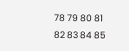78 79 80 81 82 83 84 85